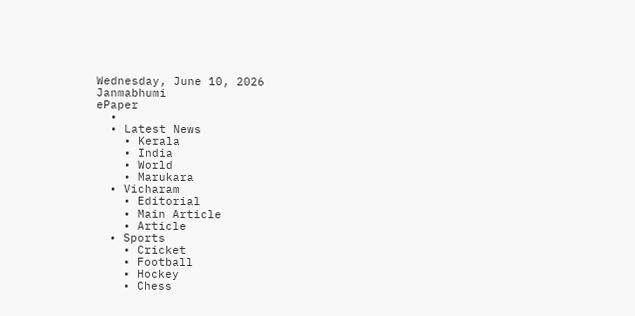Wednesday, June 10, 2026
Janmabhumi
ePaper
  •
  • Latest News
    • Kerala
    • India
    • World
    • Marukara
  • Vicharam
    • Editorial
    • Main Article
    • Article
  • Sports
    • Cricket
    • Football
    • Hockey
    • Chess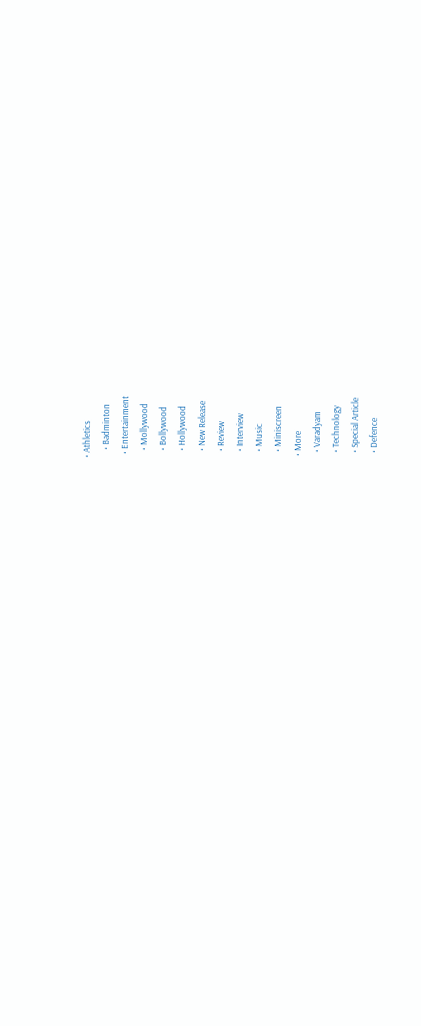• Athletics
    • Badminton
  • Entertainment
    • Mollywood
    • Bollywood
    • Hollywood
    • New Release
    • Review
    • Interview
    • Music
    • Miniscreen
  • More
    • Varadyam
    • Technology
    • Special Article
    • Defence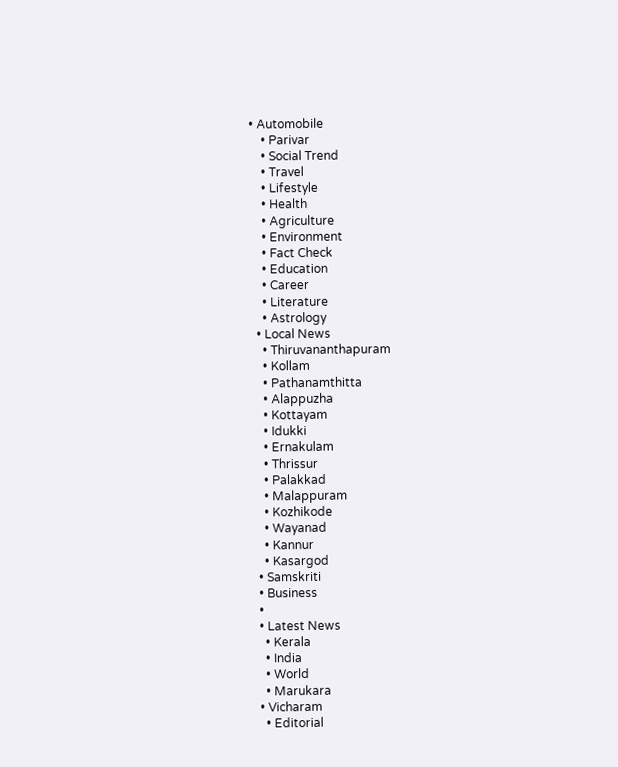• Automobile
    • Parivar
    • Social Trend
    • Travel
    • Lifestyle
    • Health
    • Agriculture
    • Environment
    • Fact Check
    • Education
    • Career
    • Literature
    • Astrology
  • Local News
    • Thiruvananthapuram
    • Kollam
    • Pathanamthitta
    • Alappuzha
    • Kottayam
    • Idukki
    • Ernakulam
    • Thrissur
    • Palakkad
    • Malappuram
    • Kozhikode
    • Wayanad
    • Kannur
    • Kasargod
  • Samskriti
  • Business
  •
  • Latest News
    • Kerala
    • India
    • World
    • Marukara
  • Vicharam
    • Editorial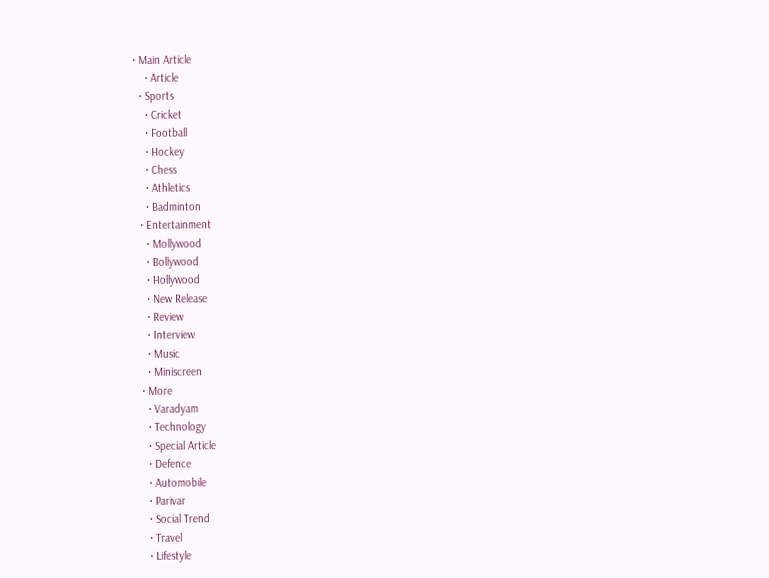• Main Article
    • Article
  • Sports
    • Cricket
    • Football
    • Hockey
    • Chess
    • Athletics
    • Badminton
  • Entertainment
    • Mollywood
    • Bollywood
    • Hollywood
    • New Release
    • Review
    • Interview
    • Music
    • Miniscreen
  • More
    • Varadyam
    • Technology
    • Special Article
    • Defence
    • Automobile
    • Parivar
    • Social Trend
    • Travel
    • Lifestyle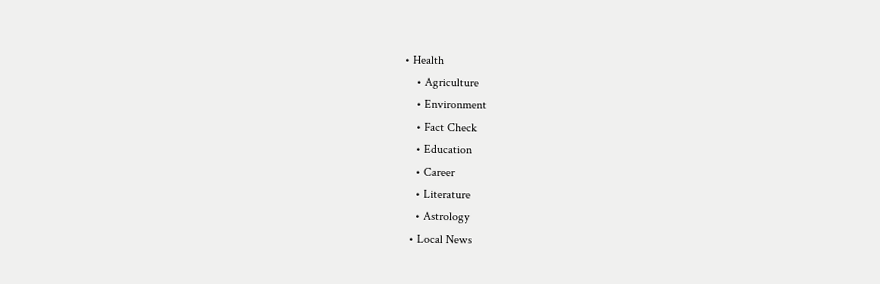• Health
    • Agriculture
    • Environment
    • Fact Check
    • Education
    • Career
    • Literature
    • Astrology
  • Local News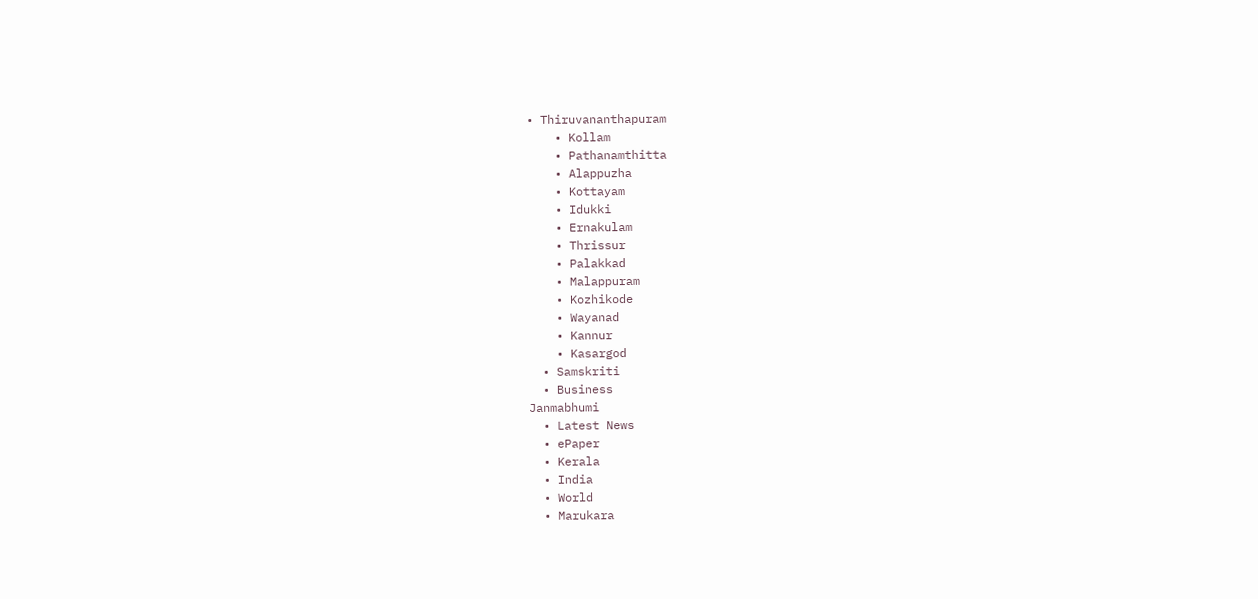• Thiruvananthapuram
    • Kollam
    • Pathanamthitta
    • Alappuzha
    • Kottayam
    • Idukki
    • Ernakulam
    • Thrissur
    • Palakkad
    • Malappuram
    • Kozhikode
    • Wayanad
    • Kannur
    • Kasargod
  • Samskriti
  • Business
Janmabhumi
  • Latest News
  • ePaper
  • Kerala
  • India
  • World
  • Marukara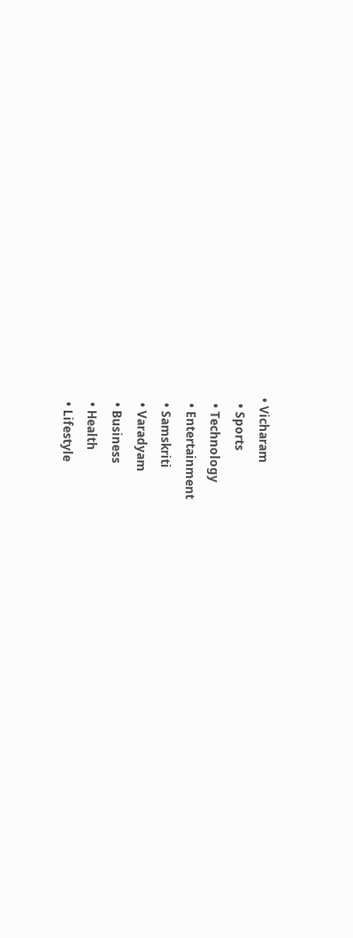• Vicharam
  • Sports
  • Technology
  • Entertainment
  • Samskriti
  • Varadyam
  • Business
  • Health
  • Lifestyle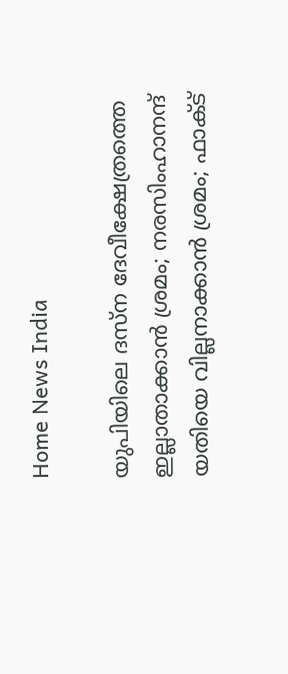Home News India

യുപിയിലെ ദസ്ന ദേവീക്ഷേത്രത്തെ ഇല്ലാതാക്കാന്‍ ശ്രമം; നരസിംഹാനന്ദ് യതിയെ വില്ലനാക്കാന്‍ ശ്രമം; ഫാക്ട്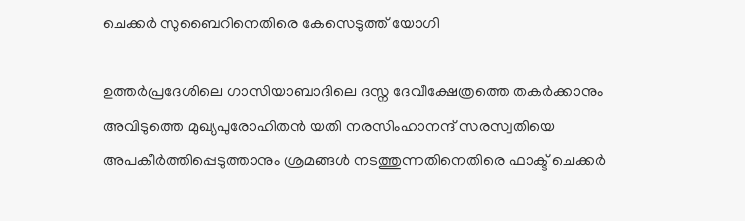ചെക്കര്‍ സുബൈറിനെതിരെ കേസെടുത്ത് യോഗി

ഉത്തര്‍പ്രദേശിലെ ഗാസിയാബാദിലെ ദസ്ന ദേവീക്ഷേത്രത്തെ തകര്‍ക്കാനും അവിടുത്തെ മുഖ്യപുരോഹിതന്‍ യതി നരസിംഹാനന്ദ് സരസ്വതിയെ അപകീര്‍ത്തിപ്പെടുത്താനും ശ്രമങ്ങള്‍ നടത്തുന്നതിനെതിരെ ഫാക്ട് ചെക്കര്‍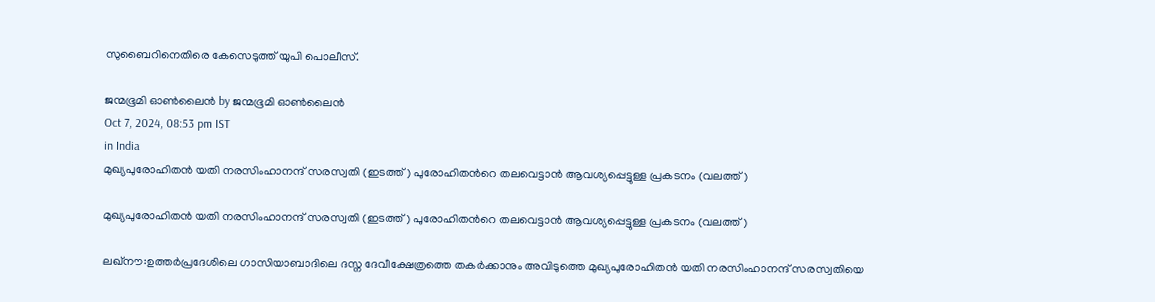സുബൈറിനെതിരെ കേസെടുത്ത് യുപി പൊലീസ്.

ജന്മഭൂമി ഓണ്‍ലൈന്‍ by ജന്മഭൂമി ഓണ്‍ലൈന്‍
Oct 7, 2024, 08:53 pm IST
in India
മുഖ്യപുരോഹിതന്‍ യതി നരസിംഹാനന്ദ് സരസ്വതി (ഇടത്ത്) പുരോഹിതന്‍റെ തലവെട്ടാന്‍ ആവശ്യപ്പെട്ടുള്ള പ്രകടനം (വലത്ത്)

മുഖ്യപുരോഹിതന്‍ യതി നരസിംഹാനന്ദ് സരസ്വതി (ഇടത്ത്) പുരോഹിതന്‍റെ തലവെട്ടാന്‍ ആവശ്യപ്പെട്ടുള്ള പ്രകടനം (വലത്ത്)

ലഖ്നൗ:ഉത്തര്‍പ്രദേശിലെ ഗാസിയാബാദിലെ ദസ്ന ദേവീക്ഷേത്രത്തെ തകര്‍ക്കാനും അവിടുത്തെ മുഖ്യപുരോഹിതന്‍ യതി നരസിംഹാനന്ദ് സരസ്വതിയെ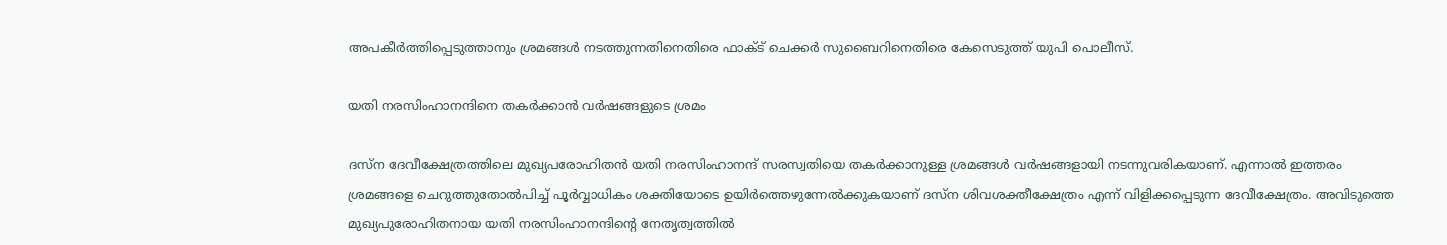അപകീര്‍ത്തിപ്പെടുത്താനും ശ്രമങ്ങള്‍ നടത്തുന്നതിനെതിരെ ഫാക്ട് ചെക്കര്‍ സുബൈറിനെതിരെ കേസെടുത്ത് യുപി പൊലീസ്.

യതി നരസിംഹാനന്ദിനെ തകര്‍ക്കാന്‍ വര്‍ഷങ്ങളുടെ ശ്രമം

ദസ്ന ദേവീക്ഷേത്രത്തിലെ മുഖ്യപരോഹിതന്‍ യതി നരസിംഹാനന്ദ് സരസ്വതിയെ തകര്‍ക്കാനുള്ള ശ്രമങ്ങള്‍ വര്‍ഷങ്ങളായി നടന്നുവരികയാണ്. എന്നാല്‍ ഇത്തരം ശ്രമങ്ങളെ ചെറുത്തുതോല്‍പിച്ച് പൂര്‍വ്വാധികം ശക്തിയോടെ ഉയിര്‍ത്തെഴുന്നേല്‍ക്കുകയാണ് ദസ്ന ശിവശക്തീക്ഷേത്രം എന്ന് വിളിക്കപ്പെടുന്ന ദേവീക്ഷേത്രം. അവിടുത്തെ മുഖ്യപുരോഹിതനായ യതി നരസിംഹാനന്ദിന്റെ നേതൃത്വത്തില്‍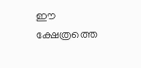ഈ ക്ഷേത്രത്തെ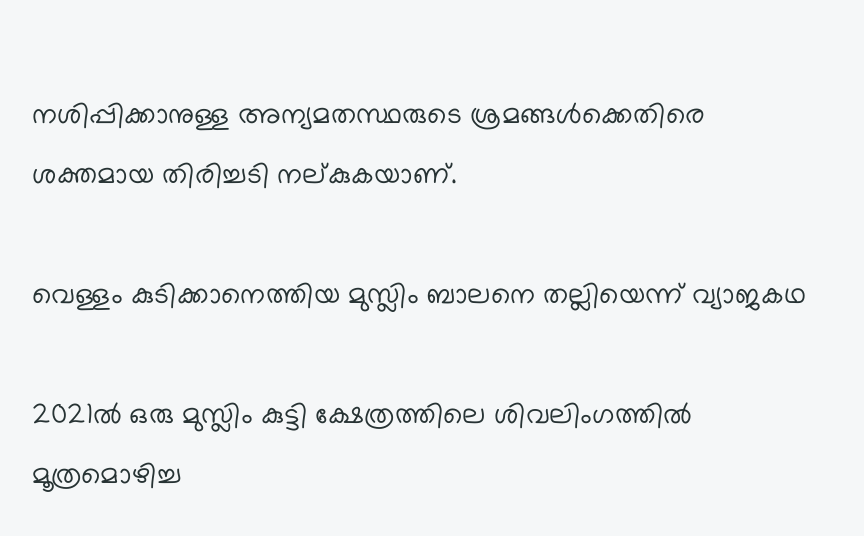നശിപ്പിക്കാനുള്ള അന്യമതസ്ഥരുടെ ശ്രമങ്ങള്‍ക്കെതിരെ ശക്തമായ തിരിച്ചടി നല‍്കുകയാണ്.

വെള്ളം കുടിക്കാനെത്തിയ മുസ്ലിം ബാലനെ തല്ലിയെന്ന് വ്യാജകഥ

2021ല്‍ ഒരു മുസ്ലിം കുട്ടി ക്ഷേത്രത്തിലെ ശിവലിംഗത്തില്‍ മൂത്രമൊഴിച്ച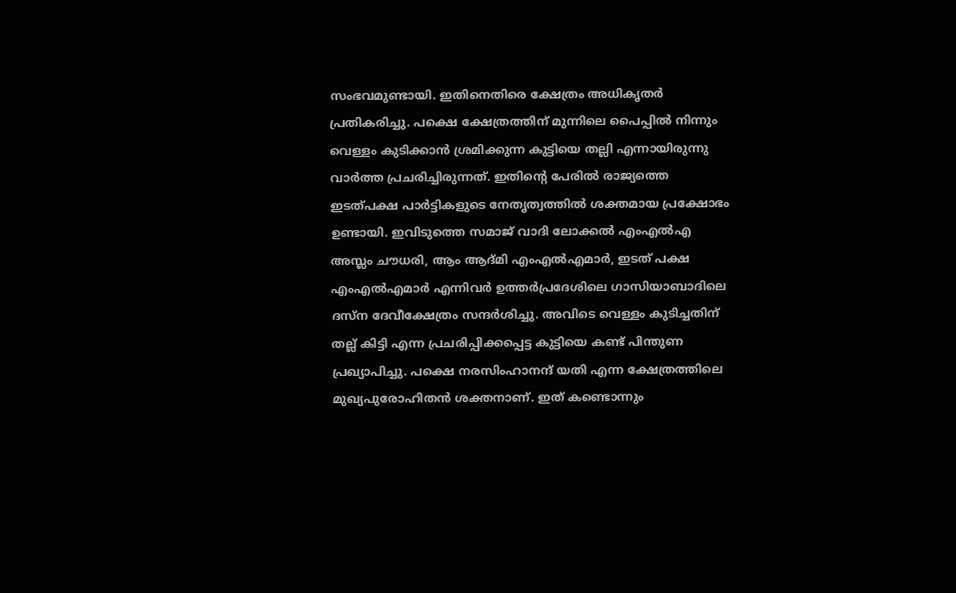സംഭവമുണ്ടായി. ഇതിനെതിരെ ക്ഷേത്രം അധികൃതര്‍ പ്രതികരിച്ചു. പക്ഷെ ക്ഷേത്രത്തിന് മുന്നിലെ പൈപ്പില്‍ നിന്നും വെള്ളം കുടിക്കാന്‍ ശ്രമിക്കുന്ന കുട്ടിയെ തല്ലി എന്നായിരുന്നു വാര്‍ത്ത പ്രചരിച്ചിരുന്നത്. ഇതിന്റെ പേരില്‍ രാജ്യത്തെ ഇടത്പക്ഷ പാര്‍ട്ടികളുടെ നേതൃത്വത്തില്‍ ശക്തമായ പ്രക്ഷോഭം ഉണ്ടായി. ഇവിടുത്തെ സമാജ് വാദി ലോക്കല്‍ എംഎല്‍എ അസ്ലം ചൗധരി, ആം ആദ്മി എംഎല്‍എമാര്‍, ഇടത് പക്ഷ എംഎല്‍എമാര്‍ എന്നിവര്‍ ഉത്തര്‍പ്രദേശിലെ ഗാസിയാബാദിലെ ദസ്ന ദേവീക്ഷേത്രം സന്ദര്‍ശിച്ചു. അവിടെ വെള്ളം കുടിച്ചതിന് തല്ല് കിട്ടി എന്ന പ്രചരിപ്പിക്കപ്പെട്ട കുട്ടിയെ കണ്ട് പിന്തുണ പ്രഖ്യാപിച്ചു. പക്ഷെ നരസിംഹാനന്ദ് യതി എന്ന ക്ഷേത്രത്തിലെ മുഖ്യപുരോഹിതന്‍ ശക്തനാണ്. ഇത് കണ്ടൊന്നും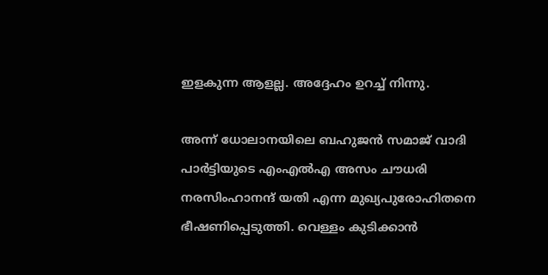ഇളകുന്ന ആളല്ല. അദ്ദേഹം ഉറച്ച് നിന്നു.

അന്ന് ധോലാനയിലെ ബഹുജന്‍ സമാജ് വാദി പാര്‍ട്ടിയുടെ എംഎല്‍എ അസം ചൗധരി നരസിംഹാനന്ദ് യതി എന്ന മുഖ്യപുരോഹിതനെ ഭീഷണിപ്പെടുത്തി. വെള്ളം കുടിക്കാന്‍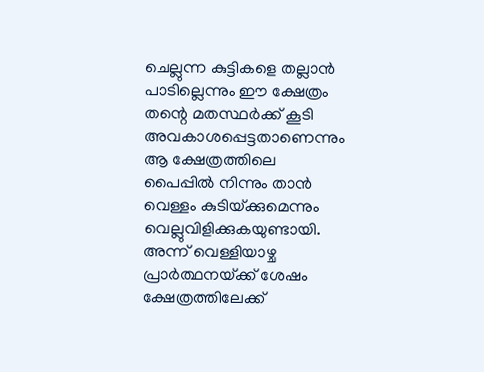ചെല്ലുന്ന കുട്ടികളെ തല്ലാന്‍ പാടില്ലെന്നും ഈ ക്ഷേത്രം തന്റെ മതസ്ഥര്‍ക്ക് കൂടി അവകാശപ്പെട്ടതാണെന്നും ആ ക്ഷേത്രത്തിലെ പൈപ്പില്‍ നിന്നും താന്‍ വെള്ളം കുടിയ്‌ക്കുമെന്നും വെല്ലുവിളിക്കുകയുണ്ടായി. അന്ന് വെള്ളിയാഴ്ച പ്രാര്‍ത്ഥനയ്‌ക്ക് ശേഷം ക്ഷേത്രത്തിലേക്ക്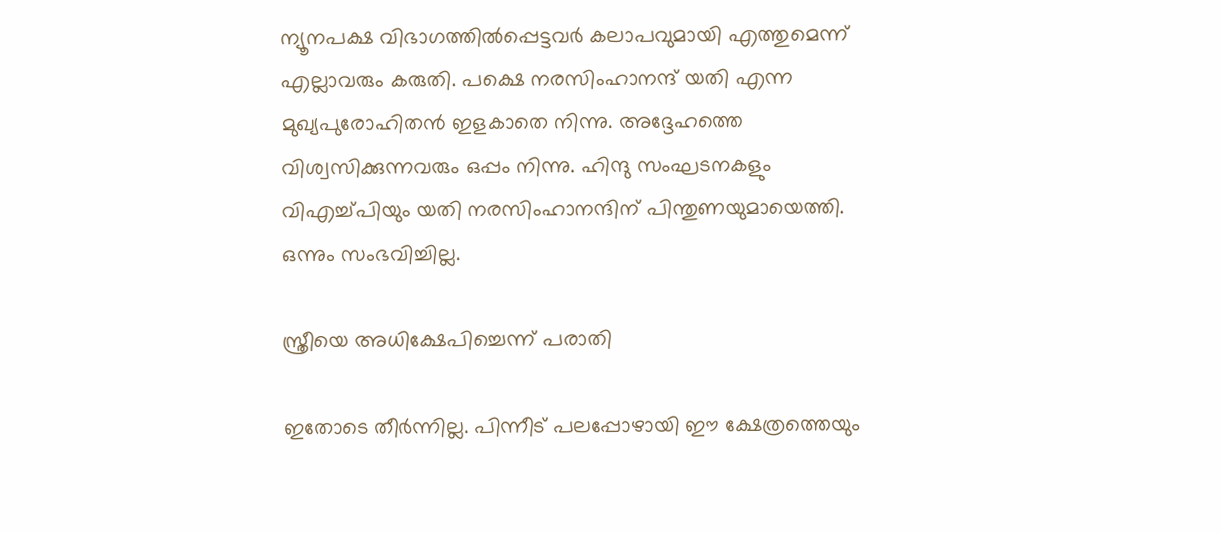ന്യൂനപക്ഷ വിഭാഗത്തില്‍പ്പെട്ടവര്‍ കലാപവുമായി എത്തുമെന്ന് എല്ലാവരും കരുതി. പക്ഷെ നരസിംഹാനന്ദ് യതി എന്ന മുഖ്യപുരോഹിതന്‍ ഇളകാതെ നിന്നു. അദ്ദേഹത്തെ വിശ്വസിക്കുന്നവരും ഒപ്പം നിന്നു. ഹിന്ദു സംഘടനകളും വിഎച്ച്പിയും യതി നരസിംഹാനന്ദിന് പിന്തുണയുമായെത്തി. ഒന്നും സംഭവിച്ചില്ല.

സ്ത്രീയെ അധിക്ഷേപിച്ചെന്ന് പരാതി

ഇതോടെ തീര്‍ന്നില്ല. പിന്നീട് പലപ്പോഴായി ഈ ക്ഷേത്രത്തെയും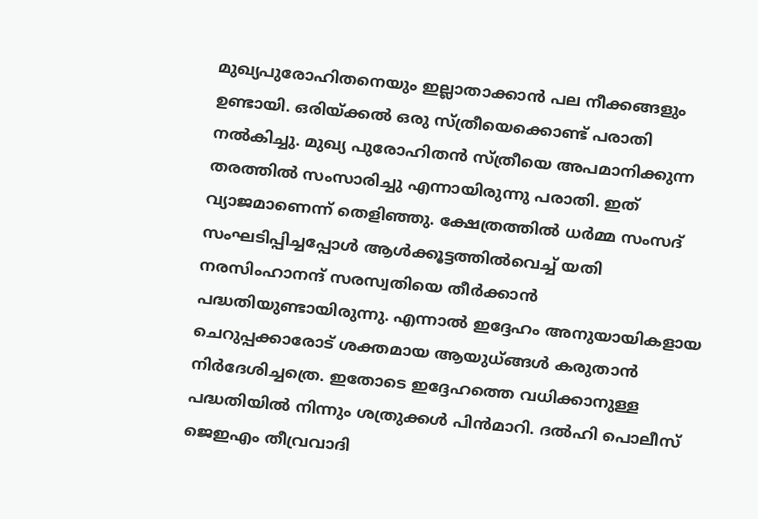മുഖ്യപുരോഹിതനെയും ഇല്ലാതാക്കാന്‍ പല നീക്കങ്ങളും ഉണ്ടായി. ഒരിയ്‌ക്കല്‍ ഒരു സ്ത്രീയെക്കൊണ്ട് പരാതി നല്‍കിച്ചു. മുഖ്യ പുരോഹിതന്‍ സ്ത്രീയെ അപമാനിക്കുന്ന തരത്തില്‍ സംസാരിച്ചു എന്നായിരുന്നു പരാതി. ഇത് വ്യാജമാണെന്ന് തെളിഞ്ഞു. ക്ഷേത്രത്തില്‍ ധര്‍മ്മ സംസദ് സംഘടിപ്പിച്ചപ്പോള്‍ ആള്‍ക്കൂട്ടത്തില്‍വെച്ച് യതി നരസിംഹാനന്ദ് സരസ്വതിയെ തീര്‍ക്കാന്‍ പദ്ധതിയുണ്ടായിരുന്നു. എന്നാല്‍ ഇദ്ദേഹം അനുയായികളായ ചെറുപ്പക്കാരോട് ശക്തമായ ആയുധ്ങ്ങള്‍ കരുതാന്‍ നിര്‍ദേശിച്ചത്രെ. ഇതോടെ ഇദ്ദേഹത്തെ വധിക്കാനുള്ള പദ്ധതിയില്‍ നിന്നും ശത്രുക്കള്‍ പിന്‍മാറി. ദല്‍ഹി പൊലീസ് ജെഇഎം തീവ്രവാദി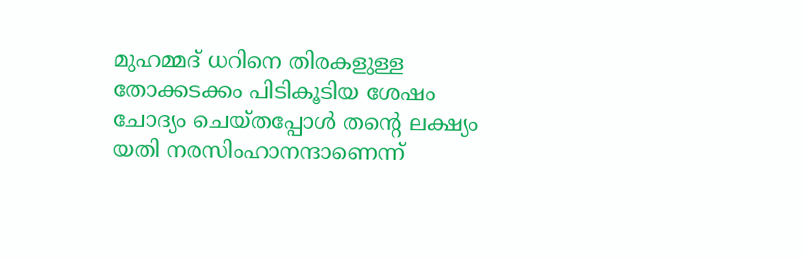മുഹമ്മദ് ധറിനെ തിരകളുള്ള തോക്കടക്കം പിടികൂടിയ ശേഷം ചോദ്യം ചെയ്തപ്പോള്‍ തന്റെ ലക്ഷ്യം യതി നരസിംഹാനന്ദാണെന്ന്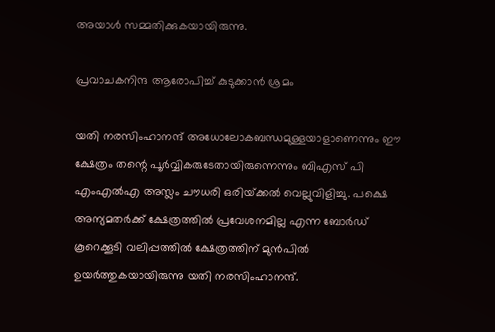അയാള്‍ സമ്മതിക്കുകയായിരുന്നു.

പ്രവാചകനിന്ദ ആരോപിച്ച് കുടുക്കാന്‍ ശ്രമം

യതി നരസിംഹാനന്ദ് അധോലോകബന്ധമുള്ളയാളാണെന്നും ഈ ക്ഷേത്രം തന്റെ പൂര്‍വ്വികരുടേതായിരുന്നെന്നും ബിഎസ് പി എംഎല്‍എ അസ്ലം ചൗധരി ഒരിയ്‌ക്കല്‍ വെല്ലുവിളിച്ചു. പക്ഷെ അന്യമതര്‍ക്ക് ക്ഷേത്രത്തില്‍ പ്രവേശനമില്ല എന്ന ബോര്‍ഡ് കൂറെക്കൂടി വലിപ്പത്തില്‍ ക്ഷേത്രത്തിന് മുന്‍പില്‍ ഉയര്‍ത്തുകയായിരുന്നു യതി നരസിംഹാനന്ദ്.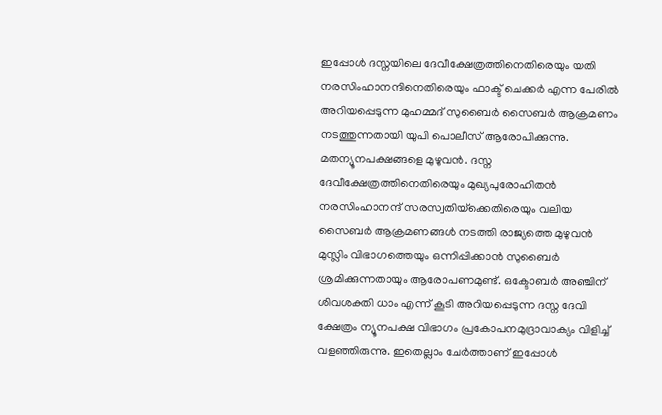ഇപ്പോള്‍ ദസ്നയിലെ ദേവീക്ഷേത്രത്തിനെതിരെയും യതി നരസിംഹാനന്ദിനെതിരെയും ഫാക്ട് ചെക്കര്‍ എന്ന പേരില്‍ അറിയപ്പെടുന്ന മുഹമ്മദ് സുബൈര്‍ സൈബര്‍ ആക്രമണം നടത്തുന്നതായി യുപി പൊലീസ് ആരോപിക്കുന്നു. മതന്യൂനപക്ഷങ്ങളെ മുഴുവന്‍. ദസ്ന ദേവീക്ഷേത്രത്തിനെതിരെയും മുഖ്യപുരോഹിതന്‍ നരസിംഹാനന്ദ് സരസ്വതിയ്‌ക്കെതിരെയും വലിയ സൈബര്‍ ആക്രമണങ്ങള്‍ നടത്തി രാജ്യത്തെ മുഴുവന്‍ മുസ്ലിം വിഭാഗത്തെയും ഒന്നിപ്പിക്കാന്‍ സുബൈര്‍ ശ്രമിക്കുന്നതായും ആരോപണമുണ്ട്. ഒക്ടോബര്‍ അഞ്ചിന് ശിവശക്തി ധാം എന്ന് കൂടി അറിയപ്പെടുന്ന ദസ്ന ദേവി ക്ഷേത്രം ന്യൂനപക്ഷ വിഭാഗം പ്രകോപനമുദ്രാവാക്യം വിളിച്ച് വളഞ്ഞിരുന്നു. ഇതെല്ലാം ചേര്‍ത്താണ് ഇപ്പോള്‍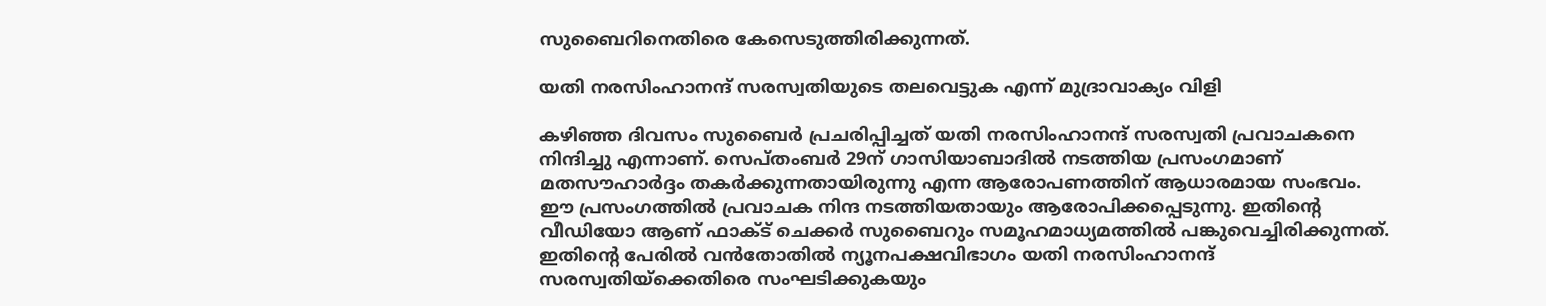സുബൈറിനെതിരെ കേസെടുത്തിരിക്കുന്നത്.

യതി നരസിംഹാനന്ദ് സരസ്വതിയുടെ തലവെട്ടുക എന്ന് മുദ്രാവാക്യം വിളി

കഴിഞ്ഞ ദിവസം സുബൈര്‍ പ്രചരിപ്പിച്ചത് യതി നരസിംഹാനന്ദ് സരസ്വതി പ്രവാചകനെ നിന്ദിച്ചു എന്നാണ്. സെപ്തംബര്‍ 29ന് ഗാസിയാബാദില്‍ നടത്തിയ പ്രസംഗമാണ് മതസൗഹാര്‍ദ്ദം തകര്‍ക്കുന്നതായിരുന്നു എന്ന ആരോപണത്തിന് ആധാരമായ സംഭവം. ഈ പ്രസംഗത്തില്‍ പ്രവാചക നിന്ദ നടത്തിയതായും ആരോപിക്കപ്പെടുന്നു. ഇതിന്റെ വീഡിയോ ആണ് ഫാക്ട് ചെക്കര്‍ സുബൈറും സമൂഹമാധ്യമത്തില്‍ പങ്കുവെച്ചിരിക്കുന്നത്. ഇതിന്റെ പേരില്‍ വന്‍തോതില്‍ ന്യൂനപക്ഷവിഭാഗം യതി നരസിംഹാനന്ദ് സരസ്വതിയ്‌ക്കെതിരെ സംഘടിക്കുകയും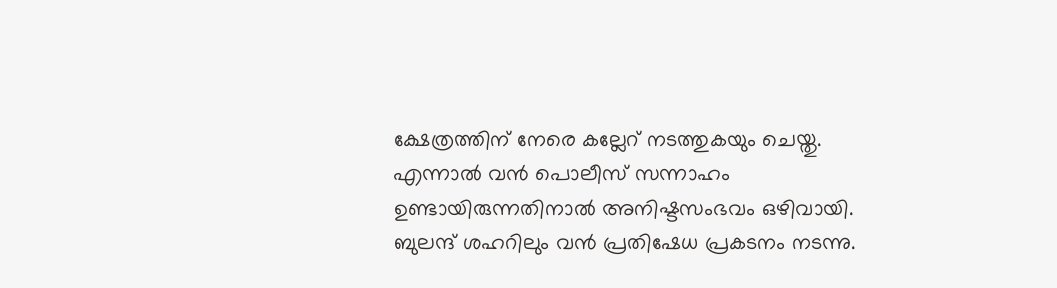ക്ഷേത്രത്തിന് നേരെ കല്ലേറ് നടത്തുകയും ചെയ്തു. എന്നാല്‍ വന്‍ പൊലീസ് സന്നാഹം ഉണ്ടായിരുന്നതിനാല്‍ അനിഷ്ടസംഭവം ഒഴിവായി. ബുലന്ദ് ശഹറിലും വന്‍ പ്രതിഷേധ പ്രകടനം നടന്നു.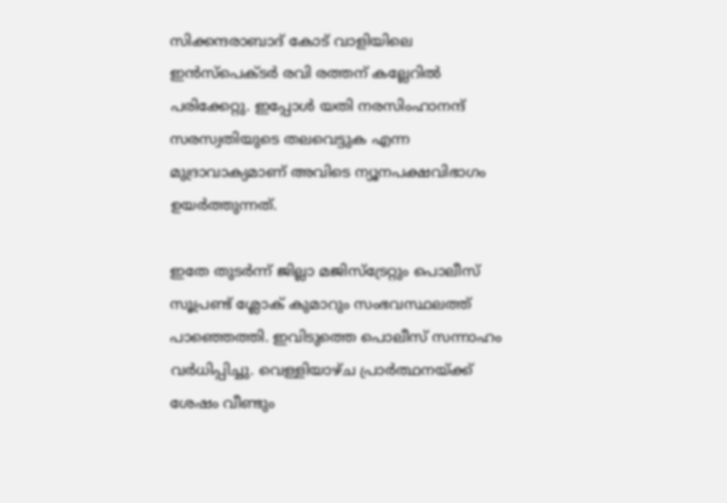സിക്കന്ദരാബാദ് കോട് വാളിയിലെ ഇന്‍സ്പെക്ടര്‍ രവി രത്തന് കല്ലേറില്‍ പരിക്കേറ്റു. ഇപ്പോള്‍ യതി നരസിംഹാനന്ദ് സരസ്വതിയുടെ തലവെട്ടുക എന്ന മുദ്രാവാക്യമാണ് അവിടെ ന്യൂനപക്ഷവിഭാഗം ഉയര്‍ത്തുന്നത്.

ഇതേ തുടര്‍ന്ന് ജില്ലാ മജിസ്ട്രേറ്റും പൊലീസ് സൂപ്രണ്ട് ശ്ലോക് കുമാറും സംഭവസ്ഥലത്ത് പാഞ്ഞെത്തി. ഇവിടുത്തെ പൊലീസ് സന്നാഹം വര്‍ധിപ്പിച്ചു. വെള്ളിയാഴ്ച പ്രാര്‍ത്ഥനയ്‌ക്ക് ശേഷം വീണ്ടും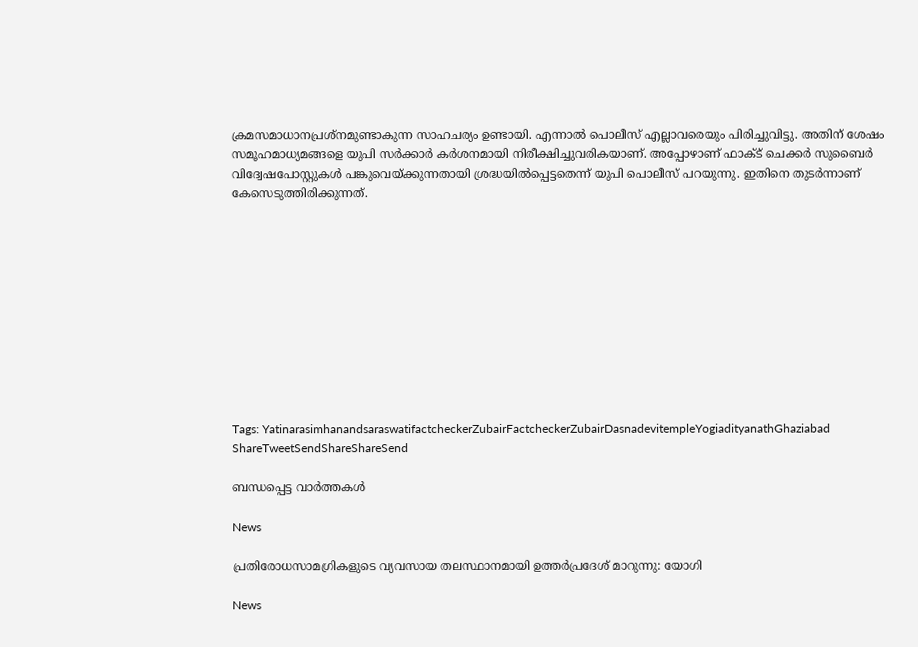ക്രമസമാധാനപ്രശ്നമുണ്ടാകുന്ന സാഹചര്യം ഉണ്ടായി. എന്നാല്‍ പൊലീസ് എല്ലാവരെയും പിരിച്ചുവിട്ടു. അതിന് ശേഷം സമൂഹമാധ്യമങ്ങളെ യുപി സര്‍ക്കാര്‍ കര്‍ശനമായി നിരീക്ഷിച്ചുവരികയാണ്. അപ്പോഴാണ് ഫാക്ട് ചെക്കര്‍ സുബൈര്‍ വിദ്വേഷപോസ്റ്റുകള്‍ പങ്കുവെയ്‌ക്കുന്നതായി ശ്രദ്ധയില്‍പ്പെട്ടതെന്ന് യുപി പൊലീസ് പറയുന്നു. ഇതിനെ തുടര്‍ന്നാണ് കേസെടുത്തിരിക്കുന്നത്.











Tags: YatinarasimhanandsaraswatifactcheckerZubairFactcheckerZubairDasnadevitempleYogiadityanathGhaziabad
ShareTweetSendShareShareSend

ബന്ധപ്പെട്ട വാര്‍ത്തകള്‍

News

പ്രതിരോധസാമഗ്രികളുടെ വ്യവസായ തലസ്ഥാനമായി ഉത്തർപ്രദേശ് മാറുന്നു: യോഗി

News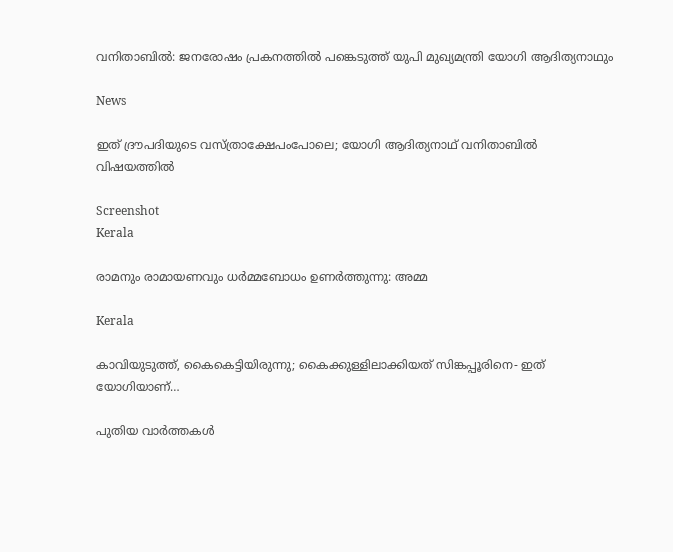വനിതാബിൽ: ജനരോഷം പ്രകനത്തിൽ പങ്കെടുത്ത് യുപി മുഖ്യമന്ത്രി യോഗി ആദിത്യനാഥും

News

ഇത് ദ്രൗപദിയുടെ വസ്ത്രാക്ഷേപംപോലെ; യോഗി ആദിത്യനാഥ് വനിതാബിൽ വിഷയത്തിൽ

Screenshot
Kerala

രാമനും രാമായണവും ധർമ്മബോധം ഉണർത്തുന്നു: അമ്മ

Kerala

കാവിയുടുത്ത്, കൈകെട്ടിയിരുന്നു; കൈക്കുള്ളിലാക്കിയത് സിങ്കപ്പൂരിനെ- ഇത് യോഗിയാണ്…

പുതിയ വാര്‍ത്തകള്‍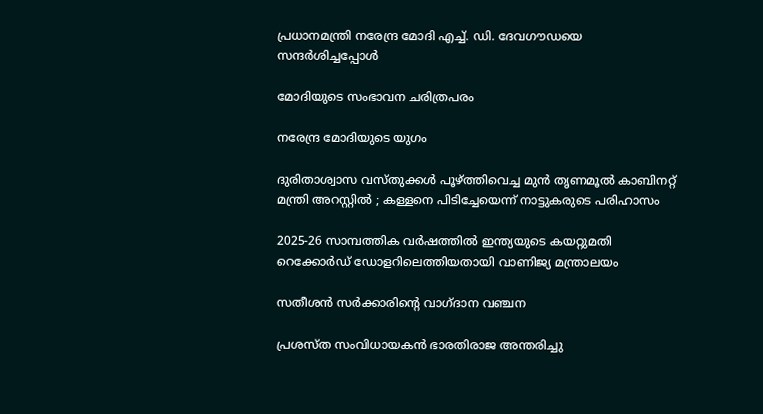പ്രധാനമന്ത്രി നരേന്ദ്ര മോദി എച്ച്. ഡി. ദേവഗൗഡയെ സന്ദര്‍ശിച്ചപ്പോള്‍

മോദിയുടെ സംഭാവന ചരിത്രപരം

നരേന്ദ്ര മോദിയുടെ യുഗം

ദുരിതാശ്വാസ വസ്തുക്കൾ പൂഴ്‌ത്തിവെച്ച മുൻ തൃണമൂൽ കാബിനറ്റ് മന്ത്രി അറസ്റ്റിൽ ; കള്ളനെ പിടിച്ചേയെന്ന് നാട്ടുകരുടെ പരിഹാസം

2025-26 സാമ്പത്തിക വർഷത്തിൽ ഇന്ത്യയുടെ കയറ്റുമതി റെക്കോർഡ് ഡോളറിലെത്തിയതായി വാണിജ്യ മന്ത്രാലയം

സതീശന്‍ സര്‍ക്കാരിന്റെ വാഗ്ദാന വഞ്ചന

പ്രശസ്ത സംവിധായകന്‍ ഭാരതിരാജ അന്തരിച്ചു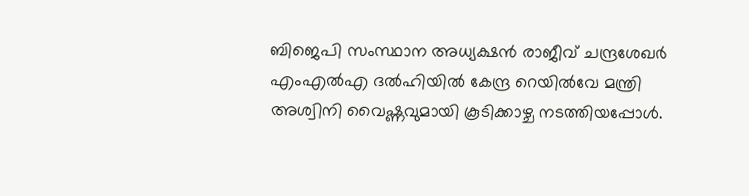ബിജെപി സംസ്ഥാന അധ്യക്ഷന്‍ രാജീവ് ചന്ദ്രശേഖര്‍ എംഎല്‍എ ദല്‍ഹിയില്‍ കേന്ദ്ര റെയില്‍വേ മന്ത്രി അശ്വിനി വൈഷ്ണവുമായി കൂടിക്കാഴ്ച നടത്തിയപ്പോള്‍.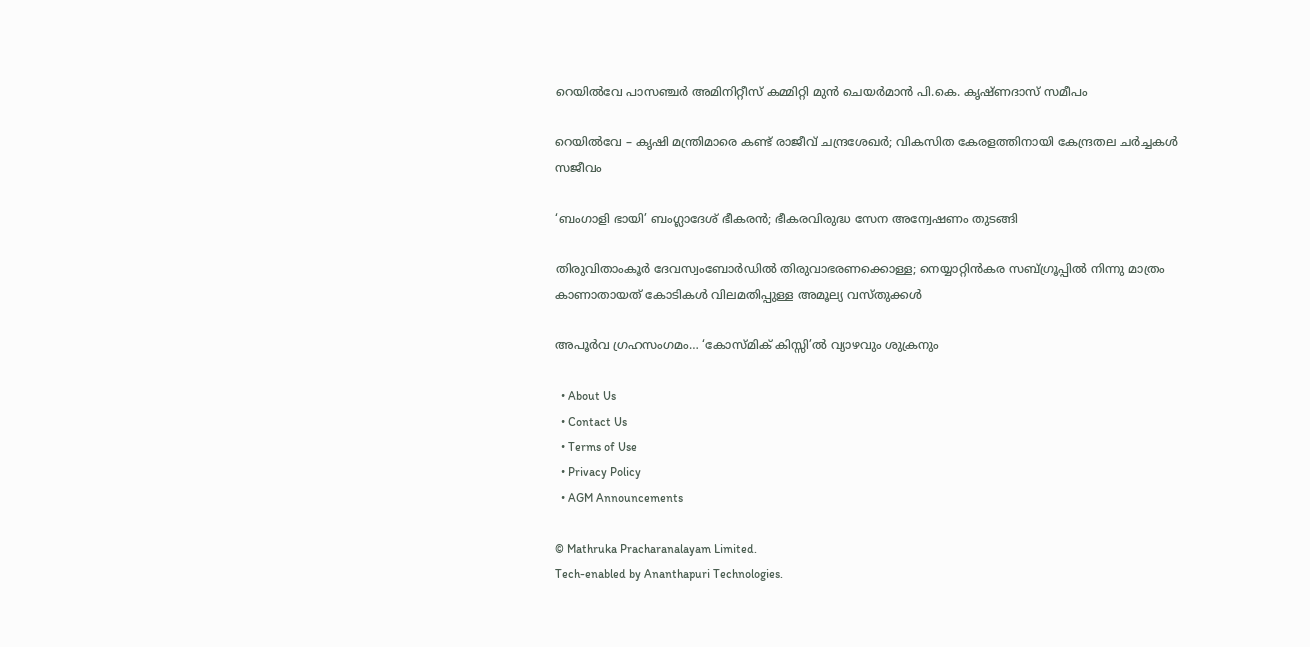റെയില്‍വേ പാസഞ്ചര്‍ അമിനിറ്റീസ് കമ്മിറ്റി മുന്‍ ചെയര്‍മാന്‍ പി.കെ. കൃഷ്ണദാസ് സമീപം

റെയില്‍വേ – കൃഷി മന്ത്രിമാരെ കണ്ട് രാജീവ് ചന്ദ്രശേഖര്‍; വികസിത കേരളത്തിനായി കേന്ദ്രതല ചര്‍ച്ചകള്‍ സജീവം

‘ബംഗാളി ഭായി’ ബംഗ്ലാദേശ് ഭീകരന്‍; ഭീകരവിരുദ്ധ സേന അന്വേഷണം തുടങ്ങി

തിരുവിതാംകൂര്‍ ദേവസ്വംബോര്‍ഡില്‍ തിരുവാഭരണക്കൊള്ള; നെയ്യാറ്റിന്‍കര സബ്ഗ്രൂപ്പില്‍ നിന്നു മാത്രം കാണാതായത് കോടികള്‍ വിലമതിപ്പുള്ള അമൂല്യ വസ്തുക്കള്‍

അപൂര്‍വ ഗ്രഹസംഗമം… ‘കോസ്മിക് കിസ്സി’ല്‍ വ്യാഴവും ശുക്രനും

  • About Us
  • Contact Us
  • Terms of Use
  • Privacy Policy
  • AGM Announcements

© Mathruka Pracharanalayam Limited.
Tech-enabled by Ananthapuri Technologies.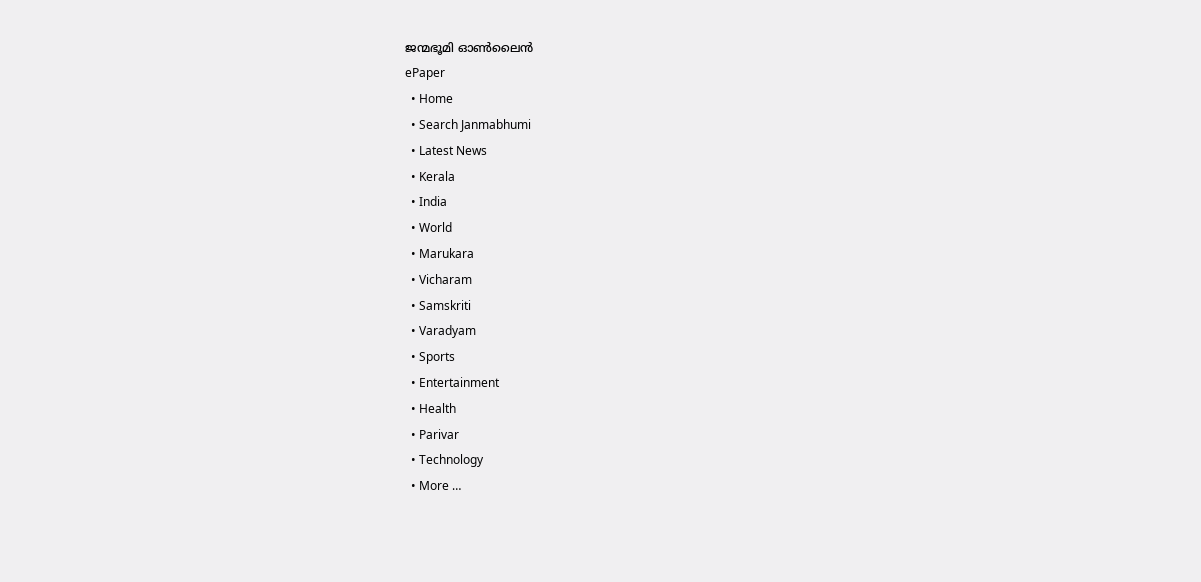ജന്മഭൂമി ഓണ്‍ലൈന്‍
ePaper
  • Home
  • Search Janmabhumi
  • Latest News
  • Kerala
  • India
  • World
  • Marukara
  • Vicharam
  • Samskriti
  • Varadyam
  • Sports
  • Entertainment
  • Health
  • Parivar
  • Technology
  • More …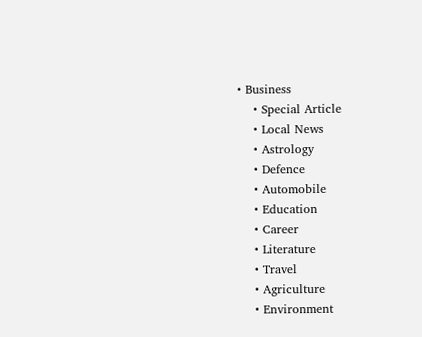• Business
    • Special Article
    • Local News
    • Astrology
    • Defence
    • Automobile
    • Education
    • Career
    • Literature
    • Travel
    • Agriculture
    • Environment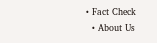• Fact Check
  • About Us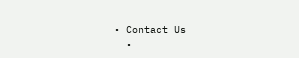• Contact Us
  •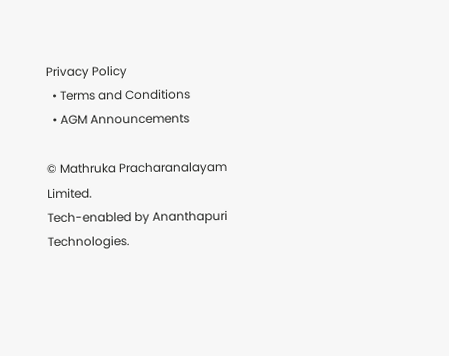Privacy Policy
  • Terms and Conditions
  • AGM Announcements

© Mathruka Pracharanalayam Limited.
Tech-enabled by Ananthapuri Technologies.